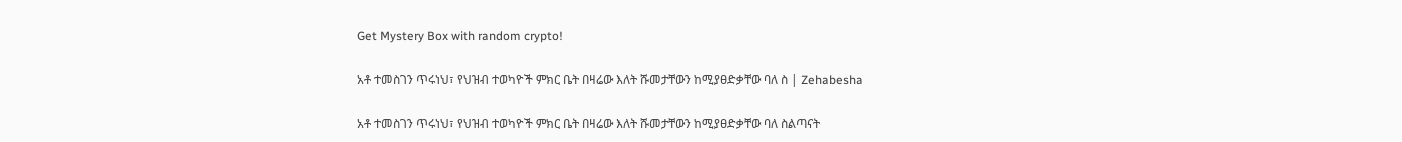Get Mystery Box with random crypto!

አቶ ተመስገን ጥሩነህ፣ የህዝብ ተወካዮች ምክር ቤት በዛሬው እለት ሹመታቸውን ከሚያፀድቃቸው ባለ ስ | Zehabesha

አቶ ተመስገን ጥሩነህ፣ የህዝብ ተወካዮች ምክር ቤት በዛሬው እለት ሹመታቸውን ከሚያፀድቃቸው ባለ ስልጣናት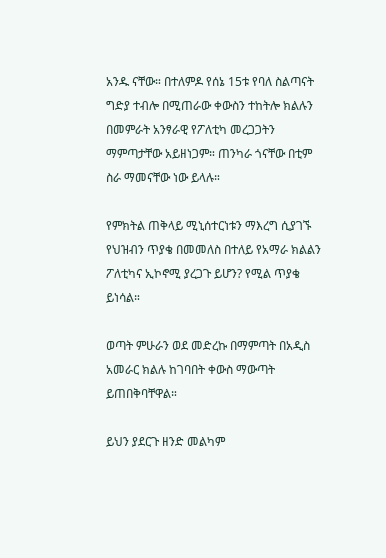አንዱ ናቸው። በተለምዶ የሰኔ 15ቱ የባለ ስልጣናት ግድያ ተብሎ በሚጠራው ቀውስን ተከትሎ ክልሉን በመምራት አንፃራዊ የፖለቲካ መረጋጋትን ማምጣታቸው አይዘነጋም። ጠንካራ ጎናቸው በቲም ስራ ማመናቸው ነው ይላሉ።

የምክትል ጠቅላይ ሚኒሰተርነቱን ማእረግ ሲያገኙ የህዝብን ጥያቄ በመመለስ በተለይ የአማራ ክልልን ፖለቲካና ኢኮኖሚ ያረጋጉ ይሆን? የሚል ጥያቄ ይነሳል።

ወጣት ምሁራን ወደ መድረኩ በማምጣት በአዲስ አመራር ክልሉ ከገባበት ቀውስ ማውጣት ይጠበቅባቸዋል።

ይህን ያደርጉ ዘንድ መልካም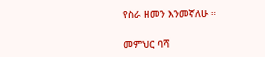የስራ ዘመን እንመኛለሁ ።

መምህር ባሻ